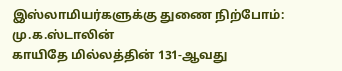இஸ்லாமியர்களுக்கு துணை நிற்போம்: மு.க.ஸ்டாலின்
காயிதே மில்லத்தின் 131-ஆவது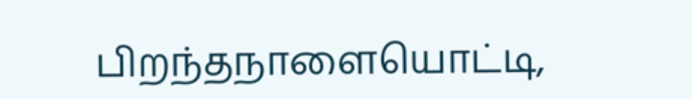பிறந்தநாளையொட்டி,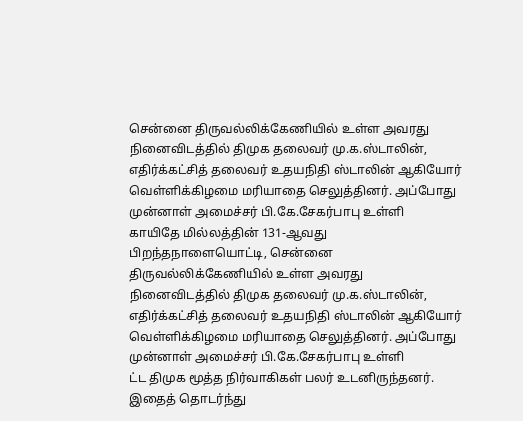சென்னை திருவல்லிக்கேணியில் உள்ள அவரது நினைவிடத்தில் திமுக தலைவர் மு.க.ஸ்டாலின், எதிர்க்கட்சித் தலைவர் உதயநிதி ஸ்டாலின் ஆகியோர் வெள்ளிக்கிழமை மரியாதை செலுத்தினர். அப்போது முன்னாள் அமைச்சர் பி.கே.சேகர்பாபு உள்ளி
காயிதே மில்லத்தின் 131-ஆவது பிறந்தநாளையொட்டி, சென்னை திருவல்லிக்கேணியில் உள்ள அவரது நினைவிடத்தில் திமுக தலைவர் மு.க.ஸ்டாலின், எதிர்க்கட்சித் தலைவர் உதயநிதி ஸ்டாலின் ஆகியோர் வெள்ளிக்கிழமை மரியாதை செலுத்தினர். அப்போது முன்னாள் அமைச்சர் பி.கே.சேகர்பாபு உள்ளி
ட்ட திமுக மூத்த நிர்வாகிகள் பலர் உடனிருந்தனர்.
இதைத் தொடர்ந்து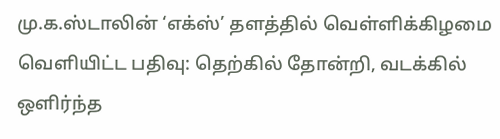மு.க.ஸ்டாலின் ‘எக்ஸ்’ தளத்தில் வெள்ளிக்கிழமை வெளியிட்ட பதிவு: தெற்கில் தோன்றி, வடக்கில் ஒளிர்ந்த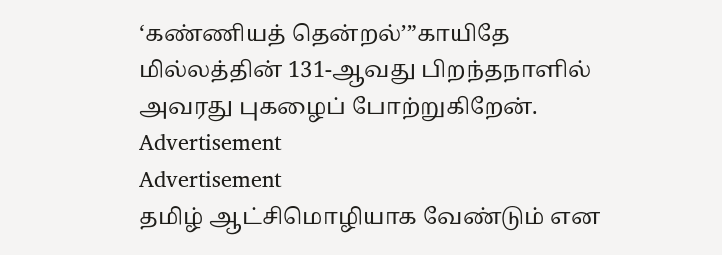‘கண்ணியத் தென்றல்’”காயிதே மில்லத்தின் 131-ஆவது பிறந்தநாளில் அவரது புகழைப் போற்றுகிறேன்.
Advertisement
Advertisement
தமிழ் ஆட்சிமொழியாக வேண்டும் என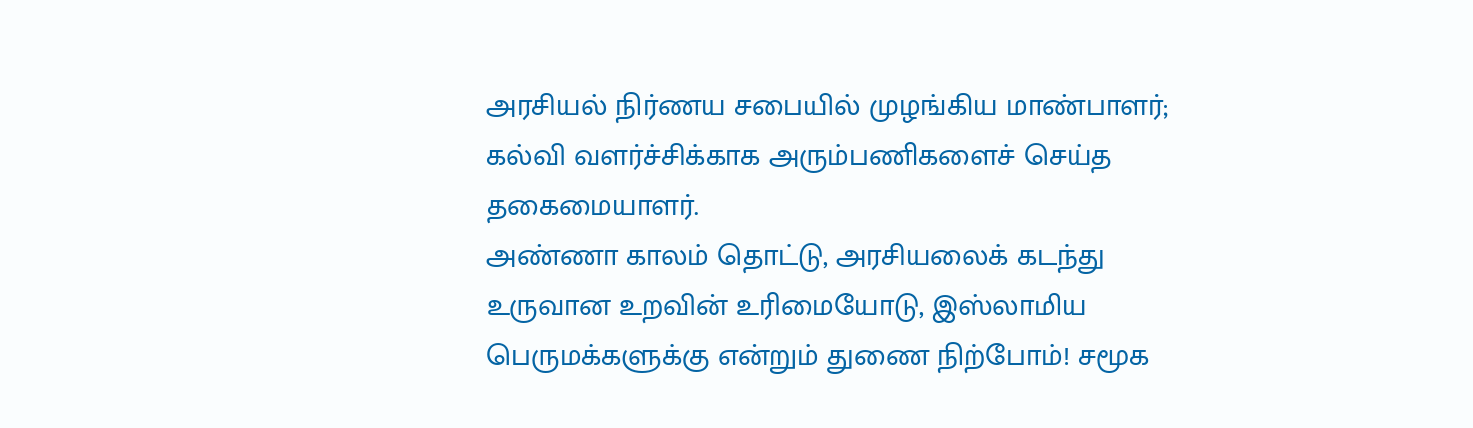அரசியல் நிர்ணய சபையில் முழங்கிய மாண்பாளர்; கல்வி வளர்ச்சிக்காக அரும்பணிகளைச் செய்த தகைமையாளர்.
அண்ணா காலம் தொட்டு, அரசியலைக் கடந்து உருவான உறவின் உரிமையோடு, இஸ்லாமிய பெருமக்களுக்கு என்றும் துணை நிற்போம்! சமூக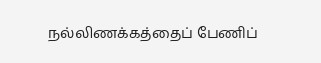நல்லிணக்கத்தைப் பேணிப்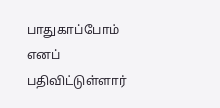பாதுகாப்போம் எனப் பதிவிட்டுள்ளார்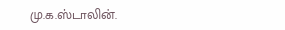மு.க.ஸ்டாலின்.